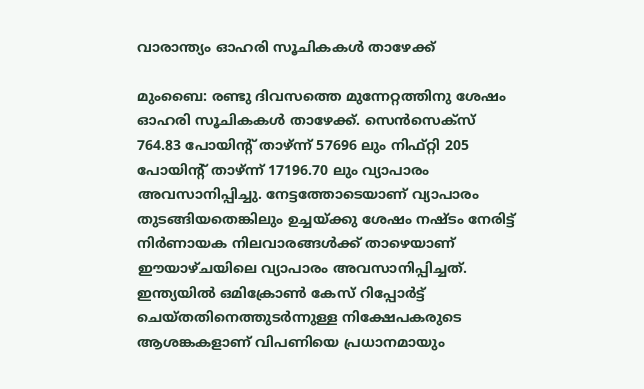വാരാന്ത്യം ഓഹരി സൂചികകള്‍ താഴേക്ക്

മുംബൈ: രണ്ടു ദിവസത്തെ മുന്നേറ്റത്തിനു ശേഷം ഓഹരി സൂചികകള്‍ താഴേക്ക്. സെന്‍സെക്സ് 764.83 പോയിന്റ് താഴ്ന്ന് 57696 ലും നിഫ്റ്റി 205 പോയിന്റ് താഴ്ന്ന് 17196.70 ലും വ്യാപാരം അവസാനിപ്പിച്ചു. നേട്ടത്തോടെയാണ് വ്യാപാരം തുടങ്ങിയതെങ്കിലും ഉച്ചയ്ക്കു ശേഷം നഷ്ടം നേരിട്ട് നിര്‍ണായക നിലവാരങ്ങള്‍ക്ക് താഴെയാണ് ഈയാഴ്ചയിലെ വ്യാപാരം അവസാനിപ്പിച്ചത്. ഇന്ത്യയില്‍ ഒമിക്രോണ്‍ കേസ് റിപ്പോര്‍ട്ട് ചെയ്തതിനെത്തുടര്‍ന്നുള്ള നിക്ഷേപകരുടെ ആശങ്കകളാണ് വിപണിയെ പ്രധാനമായും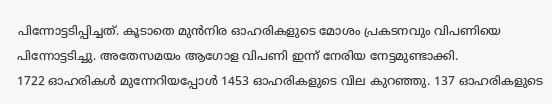പിന്നോട്ടടിപ്പിച്ചത്. കൂടാതെ മുന്‍നിര ഓഹരികളുടെ മോശം പ്രകടനവും വിപണിയെ പിന്നോട്ടടിച്ചു. അതേസമയം ആഗോള വിപണി ഇന്ന് നേരിയ നേട്ടമുണ്ടാക്കി.
1722 ഓഹരികള്‍ മുന്നേറിയപ്പോള്‍ 1453 ഓഹരികളുടെ വില കുറഞ്ഞു. 137 ഓഹരികളുടെ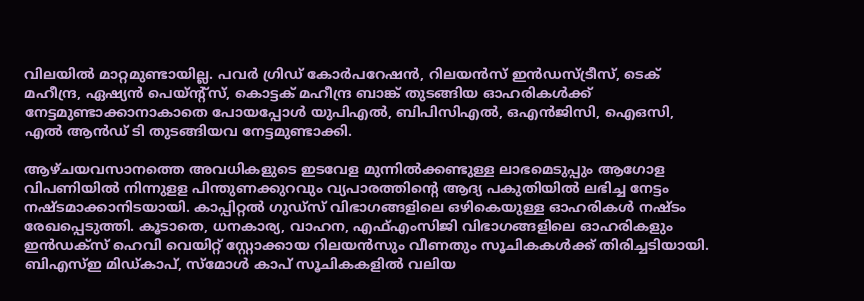വിലയില്‍ മാറ്റമുണ്ടായില്ല. പവര്‍ ഗ്രിഡ് കോര്‍പറേഷന്‍, റിലയന്‍സ് ഇന്‍ഡസ്ട്രീസ്, ടെക് മഹീന്ദ്ര, ഏഷ്യന്‍ പെയ്ന്റ്സ്, കൊട്ടക് മഹീന്ദ്ര ബാങ്ക് തുടങ്ങിയ ഓഹരികള്‍ക്ക് നേട്ടമുണ്ടാക്കാനാകാതെ പോയപ്പോള്‍ യുപിഎല്‍, ബിപിസിഎല്‍, ഒഎന്‍ജിസി, ഐഒസി, എല്‍ ആന്‍ഡ് ടി തുടങ്ങിയവ നേട്ടമുണ്ടാക്കി.

ആഴ്ചയവസാനത്തെ അവധികളുടെ ഇടവേള മുന്നില്‍ക്കണ്ടുള്ള ലാഭമെടുപ്പും ആഗോള വിപണിയില്‍ നിന്നുളള പിന്തുണക്കുറവും വ്യപാരത്തിന്റെ ആദ്യ പകുതിയില്‍ ലഭിച്ച നേട്ടം നഷ്ടമാക്കാനിടയായി. കാപ്പിറ്റല്‍ ഗുഡ്സ് വിഭാഗങ്ങളിലെ ഒഴികെയുള്ള ഓഹരികള്‍ നഷ്ടം രേഖപ്പെടുത്തി. കൂടാതെ, ധനകാര്യ, വാഹന, എഫ്എംസിജി വിഭാഗങ്ങളിലെ ഓഹരികളും ഇന്‍ഡക്സ് ഹെവി വെയിറ്റ് സ്റ്റോക്കായ റിലയന്‍സും വീണതും സൂചികകള്‍ക്ക് തിരിച്ചടിയായി. ബിഎസ്ഇ മിഡ്കാപ്, സ്മോള്‍ കാപ് സൂചികകളില്‍ വലിയ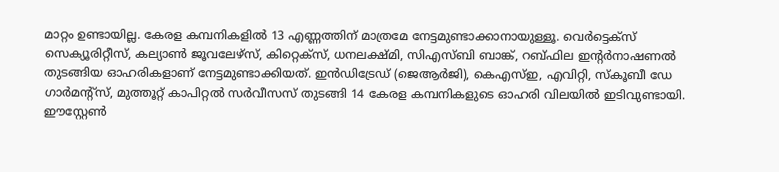മാറ്റം ഉണ്ടായില്ല. കേരള കമ്പനികളില്‍ 13 എണ്ണത്തിന് മാത്രമേ നേട്ടമുണ്ടാക്കാനായുള്ളൂ. വെര്‍ട്ടെക്സ് സെക്യൂരിറ്റീസ്, കല്യാണ്‍ ജൂവലേഴ്സ്, കിറ്റെക്സ്, ധനലക്ഷ്മി, സിഎസ്ബി ബാങ്ക്, റബ്ഫില ഇന്റര്‍നാഷണല്‍ തുടങ്ങിയ ഓഹരികളാണ് നേട്ടമുണ്ടാക്കിയത്. ഇന്‍ഡിട്രേഡ് (ജെആര്‍ജി), കെഎസ്ഇ, എവിറ്റി, സ്‌കൂബീ ഡേ ഗാര്‍മന്റ്സ്, മുത്തൂറ്റ് കാപിറ്റല്‍ സര്‍വീസസ് തുടങ്ങി 14 കേരള കമ്പനികളുടെ ഓഹരി വിലയില്‍ ഇടിവുണ്ടായി. ഈസ്റ്റേണ്‍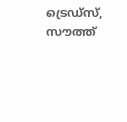ട്രെഡ്സ്, സൗത്ത്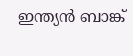ഇന്ത്യന്‍ ബാങ്ക്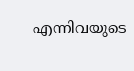എന്നിവയുടെ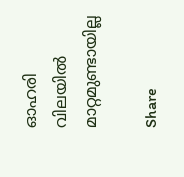ഓഹരി വിലയില്‍ മാറ്റമുണ്ടായില്ല

Share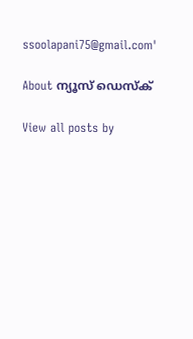ssoolapani75@gmail.com'

About ന്യൂസ് ഡെസ്ക്

View all posts by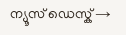ന്യൂസ് ഡെസ്ക് →